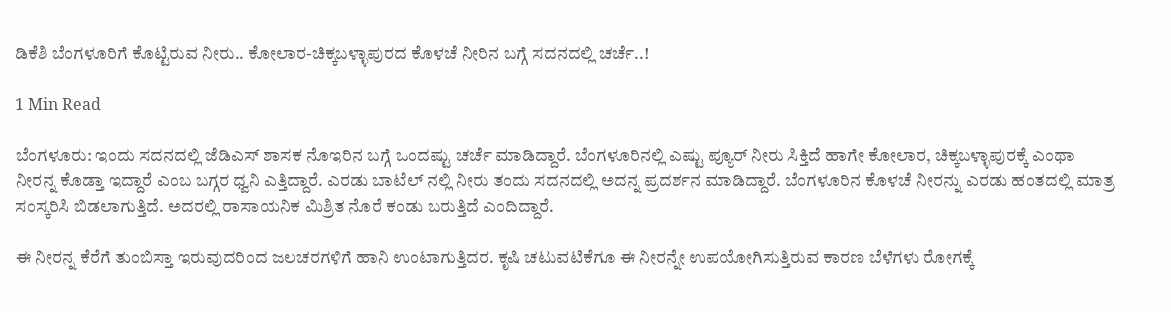ಡಿಕೆಶಿ ಬೆಂಗಳೂರಿಗೆ ಕೊಟ್ಟಿರುವ ನೀರು.. ಕೋಲಾರ-ಚಿಕ್ಕಬಳ್ಳಾಪುರದ ಕೊಳಚೆ ನೀರಿನ ಬಗ್ಗೆ ಸದನದಲ್ಲಿ ಚರ್ಚೆ..!

1 Min Read

ಬೆಂಗಳೂರು: ಇಂದು ಸದನದಲ್ಲಿ ಜೆಡಿಎಸ್ ಶಾಸಕ ನೊಇರಿನ ಬಗ್ಗೆ ಒಂದಷ್ಟು ಚರ್ಚೆ ಮಾಡಿದ್ದಾರೆ. ಬೆಂಗಳೂರಿನಲ್ಲಿ ಎಷ್ಟು ಪ್ಯೂರ್ ನೀರು ಸಿಕ್ತಿದೆ ಹಾಗೇ ಕೋಲಾರ, ಚಿಕ್ಕಬಳ್ಳಾಪುರಕ್ಕೆ ಎಂಥಾ ನೀರನ್ನ ಕೊಡ್ತಾ ಇದ್ದಾರೆ ಎಂಬ ಬಗ್ಗರ ಧ್ವನಿ ಎತ್ತಿದ್ದಾರೆ. ಎರಡು ಬಾಟೆಲ್ ನಲ್ಲಿ ನೀರು ತಂದು ಸದನದಲ್ಲಿ ಅದನ್ನ ಪ್ರದರ್ಶನ ಮಾಡಿದ್ದಾರೆ. ಬೆಂಗಳೂರಿನ ಕೊಳಚೆ ನೀರನ್ನು ಎರಡು ಹಂತದಲ್ಲಿ ಮಾತ್ರ ಸಂಸ್ಕರಿಸಿ ಬಿಡಲಾಗುತ್ತಿದೆ. ಅದರಲ್ಲಿ ರಾಸಾಯನಿಕ ಮಿಶ್ರಿತ ನೊರೆ ಕಂಡು ಬರುತ್ತಿದೆ ಎಂದಿದ್ದಾರೆ.

ಈ ನೀರನ್ನ ಕೆರೆಗೆ ತುಂಬಿಸ್ತಾ ಇರುವುದರಿಂದ ಜಲಚರಗಳಿಗೆ ಹಾನಿ ಉಂಟಾಗುತ್ತಿದರ. ಕೃಷಿ ಚಟುವಟಿಕೆಗೂ ಈ ನೀರನ್ನೇ ಉಪಯೋಗಿಸುತ್ತಿರುವ ಕಾರಣ ಬೆಳೆಗಳು ರೋಗಕ್ಕೆ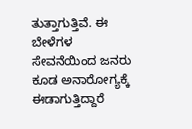ತುತ್ತಾಗುತ್ತಿವೆ. ಈ ಬೇಳೆಗಳ ಸೇವನೆಯಿಂದ ಜನರು ಕೂಡ ಅನಾರೋಗ್ಯಕ್ಕೆ ಈಡಾಗುತ್ತಿದ್ದಾರೆ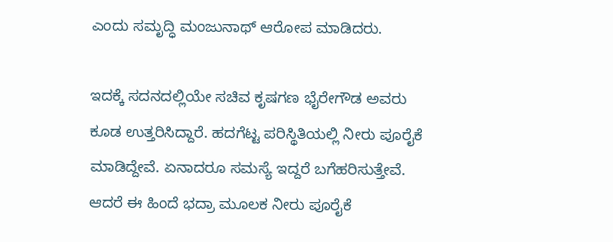ಎಂದು ಸಮೃದ್ಧಿ ಮಂಜುನಾಥ್ ಆರೋಪ ಮಾಡಿದರು.

ಇದಕ್ಕೆ ಸದನದಲ್ಲಿಯೇ ಸಚಿವ ಕೃಷಗಣ ಭೈರೇಗೌಡ ಅವರು ಕೂಡ ಉತ್ತರಿಸಿದ್ದಾರೆ. ಹದಗೆಟ್ಟ ಪರಿಸ್ಥಿತಿಯಲ್ಲಿ ನೀರು ಪೂರೈಕೆ ಮಾಡಿದ್ದೇವೆ. ಏನಾದರೂ ಸಮಸ್ಯೆ ಇದ್ದರೆ ಬಗೆಹರಿಸುತ್ತೇವೆ. ಆದರೆ ಈ ಹಿಂದೆ ಭದ್ರಾ ಮೂಲಕ ನೀರು ಪೂರೈಕೆ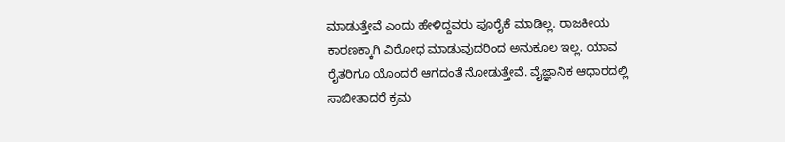ಮಾಡುತ್ತೇವೆ ಎಂದು ಹೇಳಿದ್ದವರು ಪೂರೈಕೆ ಮಾಡಿಲ್ಲ. ರಾಜಕೀಯ ಕಾರಣಕ್ಕಾಗಿ ವಿರೋಧ ಮಾಡುವುದರಿಂದ ಅನುಕೂಲ ಇಲ್ಲ. ಯಾವ ರೈತರಿಗೂ ಯೊಂದರೆ ಆಗದಂತೆ ನೋಡುತ್ತೇವೆ. ವೈಜ್ಞಾನಿಕ ಆಧಾರದಲ್ಲಿ ಸಾಬೀತಾದರೆ ಕ್ರಮ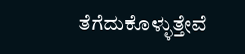ತೆಗೆದುಕೊಳ್ಳುತ್ತೇವೆ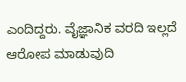ಎಂದಿದ್ದರು. ವೈಜ್ಞಾನಿಕ ವರದಿ ಇಲ್ಲದೆ ಆರೋಪ ಮಾಡುವುದಿ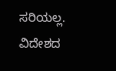ಸರಿಯಲ್ಲ. ವಿದೇಶದ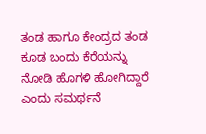ತಂಡ ಹಾಗೂ ಕೇಂದ್ರದ ತಂಡ ಕೂಡ ಬಂದು ಕೆರೆಯನ್ನು ನೋಡಿ ಹೊಗಳಿ ಹೋಗಿದ್ದಾರೆ ಎಂದು ಸಮರ್ಥನೆ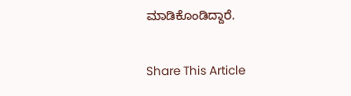ಮಾಡಿಕೊಂಡಿದ್ದಾರೆ.

Share This Article